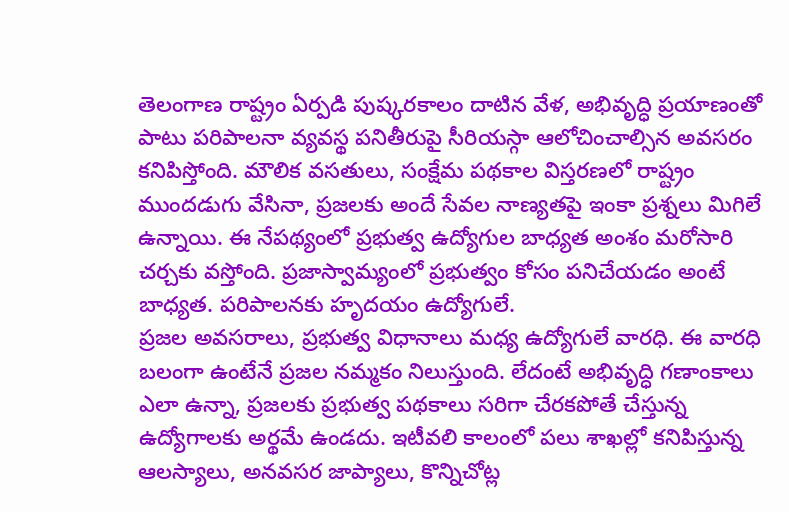తెలంగాణ రాష్ట్రం ఏర్పడి పుష్కరకాలం దాటిన వేళ, అభివృద్ధి ప్రయాణంతో పాటు పరిపాలనా వ్యవస్థ పనితీరుపై సీరియస్గా ఆలోచించాల్సిన అవసరం కనిపిస్తోంది. మౌలిక వసతులు, సంక్షేమ పథకాల విస్తరణలో రాష్ట్రం ముందడుగు వేసినా, ప్రజలకు అందే సేవల నాణ్యతపై ఇంకా ప్రశ్నలు మిగిలే ఉన్నాయి. ఈ నేపథ్యంలో ప్రభుత్వ ఉద్యోగుల బాధ్యత అంశం మరోసారి చర్చకు వస్తోంది. ప్రజాస్వామ్యంలో ప్రభుత్వం కోసం పనిచేయడం అంటే బాధ్యత. పరిపాలనకు హృదయం ఉద్యోగులే.
ప్రజల అవసరాలు, ప్రభుత్వ విధానాలు మధ్య ఉద్యోగులే వారధి. ఈ వారధి బలంగా ఉంటేనే ప్రజల నమ్మకం నిలుస్తుంది. లేదంటే అభివృద్ధి గణాంకాలు ఎలా ఉన్నా, ప్రజలకు ప్రభుత్వ పథకాలు సరిగా చేరకపోతే చేస్తున్న ఉద్యోగాలకు అర్థమే ఉండదు. ఇటీవలి కాలంలో పలు శాఖల్లో కనిపిస్తున్న ఆలస్యాలు, అనవసర జాప్యాలు, కొన్నిచోట్ల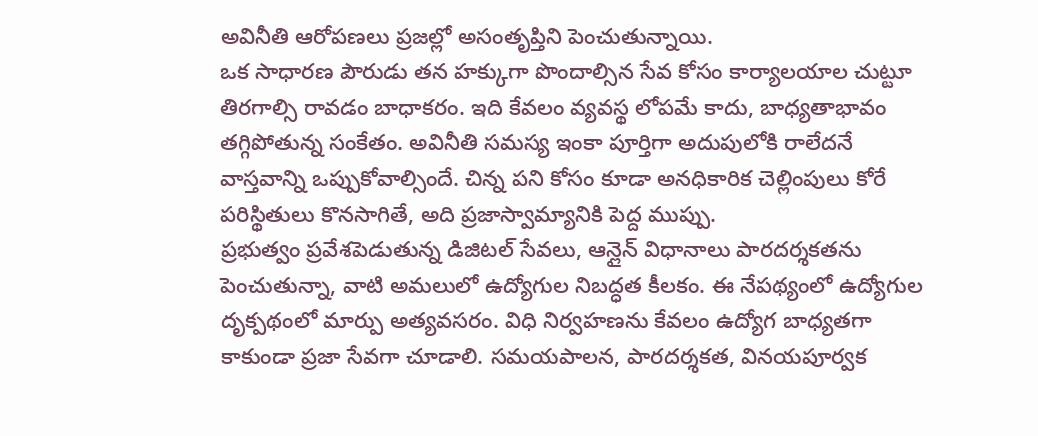అవినీతి ఆరోపణలు ప్రజల్లో అసంతృప్తిని పెంచుతున్నాయి.
ఒక సాధారణ పౌరుడు తన హక్కుగా పొందాల్సిన సేవ కోసం కార్యాలయాల చుట్టూ తిరగాల్సి రావడం బాధాకరం. ఇది కేవలం వ్యవస్థ లోపమే కాదు, బాధ్యతాభావం తగ్గిపోతున్న సంకేతం. అవినీతి సమస్య ఇంకా పూర్తిగా అదుపులోకి రాలేదనే వాస్తవాన్ని ఒప్పుకోవాల్సిందే. చిన్న పని కోసం కూడా అనధికారిక చెల్లింపులు కోరే పరిస్థితులు కొనసాగితే, అది ప్రజాస్వామ్యానికి పెద్ద ముప్పు.
ప్రభుత్వం ప్రవేశపెడుతున్న డిజిటల్ సేవలు, ఆన్లైన్ విధానాలు పారదర్శకతను పెంచుతున్నా, వాటి అమలులో ఉద్యోగుల నిబద్ధత కీలకం. ఈ నేపథ్యంలో ఉద్యోగుల దృక్పథంలో మార్పు అత్యవసరం. విధి నిర్వహణను కేవలం ఉద్యోగ బాధ్యతగా కాకుండా ప్రజా సేవగా చూడాలి. సమయపాలన, పారదర్శకత, వినయపూర్వక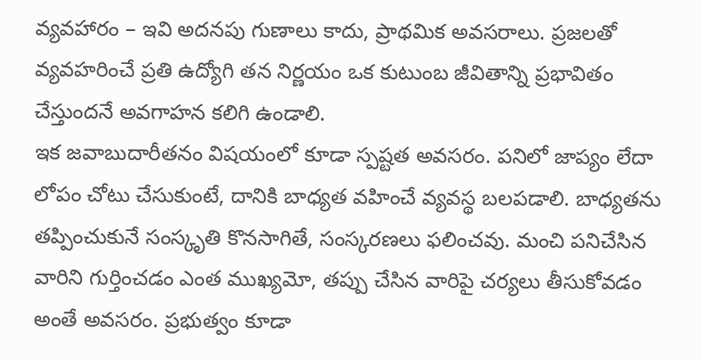వ్యవహారం – ఇవి అదనపు గుణాలు కాదు, ప్రాథమిక అవసరాలు. ప్రజలతో వ్యవహరించే ప్రతి ఉద్యోగి తన నిర్ణయం ఒక కుటుంబ జీవితాన్ని ప్రభావితం చేస్తుందనే అవగాహన కలిగి ఉండాలి.
ఇక జవాబుదారీతనం విషయంలో కూడా స్పష్టత అవసరం. పనిలో జాప్యం లేదా లోపం చోటు చేసుకుంటే, దానికి బాధ్యత వహించే వ్యవస్థ బలపడాలి. బాధ్యతను తప్పించుకునే సంస్కృతి కొనసాగితే, సంస్కరణలు ఫలించవు. మంచి పనిచేసిన వారిని గుర్తించడం ఎంత ముఖ్యమో, తప్పు చేసిన వారిపై చర్యలు తీసుకోవడం అంతే అవసరం. ప్రభుత్వం కూడా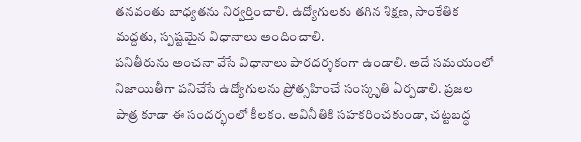తనవంతు బాధ్యతను నిర్వర్తించాలి. ఉద్యోగులకు తగిన శిక్షణ, సాంకేతిక మద్దతు, స్పష్టమైన విధానాలు అందించాలి.
పనితీరును అంచనా వేసే విధానాలు పారదర్శకంగా ఉండాలి. అదే సమయంలో నిజాయితీగా పనిచేసే ఉద్యోగులను ప్రోత్సహించే సంస్కృతి ఏర్పడాలి. ప్రజల పాత్ర కూడా ఈ సందర్భంలో కీలకం. అవినీతికి సహకరించకుండా, చట్టబద్ధ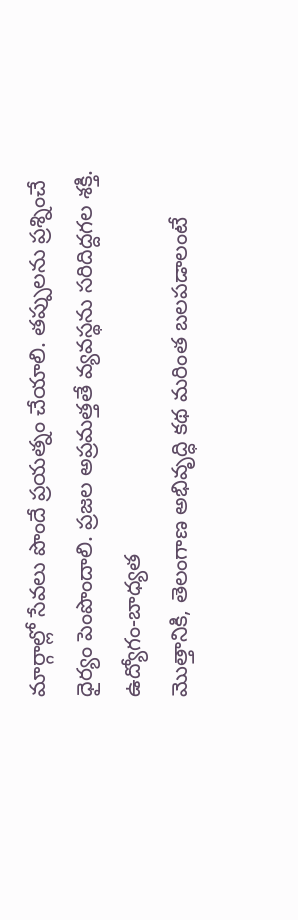మార్గాల్లో సేవలు పొందే ప్రయత్నం చేయాలి. తప్పులను ప్రశ్నించే ధైర్యం పెంపొందాలి. ప్రజల అప్రమత్తతే వ్యవస్థను సరిదిద్దగల శక్తి.
ఉద్యోగం-బాధ్యత
మొత్తానికి, తెలంగాణ అభివృద్ధి కథ మరింత బలపడాలంటే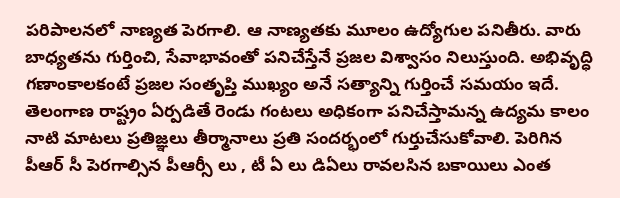పరిపాలనలో నాణ్యత పెరగాలి. ఆ నాణ్యతకు మూలం ఉద్యోగుల పనితీరు. వారు బాధ్యతను గుర్తించి, సేవాభావంతో పనిచేస్తేనే ప్రజల విశ్వాసం నిలుస్తుంది. అభివృద్ధి గణాంకాలకంటే ప్రజల సంతృప్తి ముఖ్యం అనే సత్యాన్ని గుర్తించే సమయం ఇదే. తెలంగాణ రాష్ట్రం ఏర్పడితే రెండు గంటలు అధికంగా పనిచేస్తామన్న ఉద్యమ కాలం నాటి మాటలు ప్రతిజ్ఞలు తీర్మానాలు ప్రతి సందర్భంలో గుర్తుచేసుకోవాలి. పెరిగిన పీఆర్ సీ పెరగాల్సిన పీఆర్సీ లు , టీ ఏ లు డిఏలు రావలసిన బకాయిలు ఎంత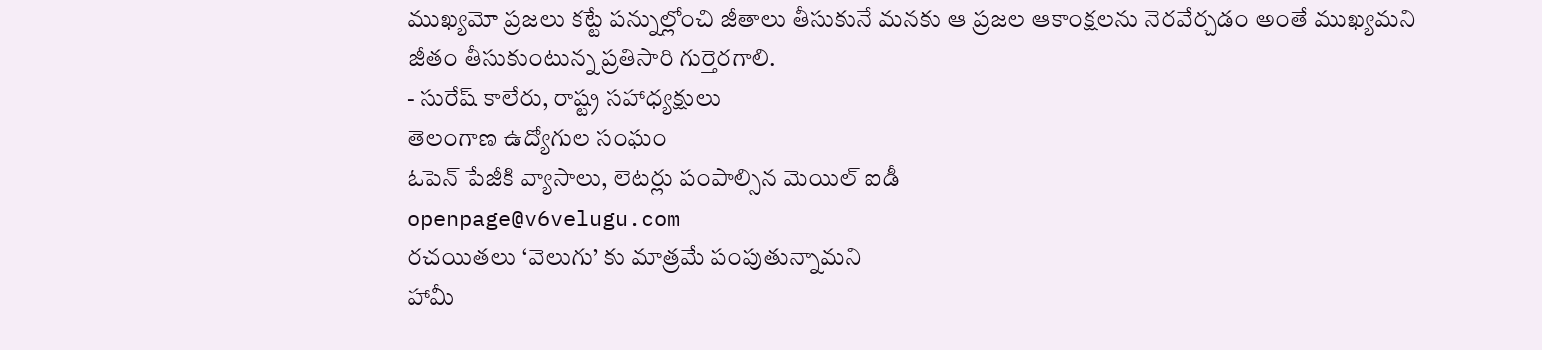ముఖ్యమో ప్రజలు కట్టే పన్నుల్లోంచి జీతాలు తీసుకునే మనకు ఆ ప్రజల ఆకాంక్షలను నెరవేర్చడం అంతే ముఖ్యమని జీతం తీసుకుంటున్న ప్రతిసారి గుర్తెరగాలి.
- సురేష్ కాలేరు, రాష్ట్ర సహాధ్యక్షులు
తెలంగాణ ఉద్యోగుల సంఘం
ఓపెన్ పేజీకి వ్యాసాలు, లెటర్లు పంపాల్సిన మెయిల్ ఐడీ
openpage@v6velugu.com
రచయితలు ‘వెలుగు’ కు మాత్రమే పంపుతున్నామని
హామీ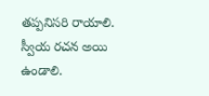తప్పనిసరి రాయాలి.
స్వీయ రచన అయి ఉండాలి.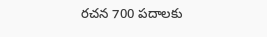రచన 700 పదాలకు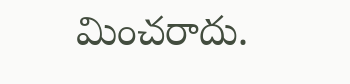మించరాదు.